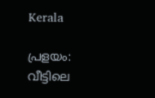Kerala

പ്രളയം: വീട്ടിലെ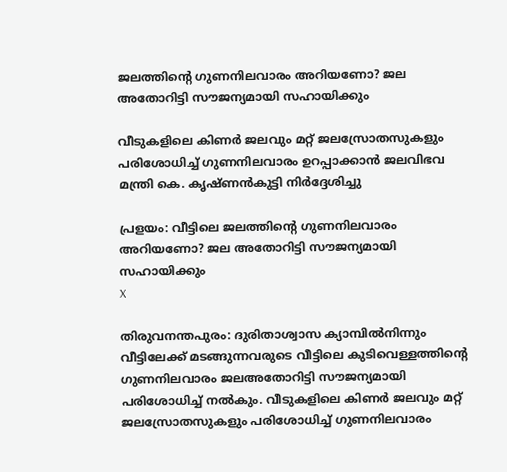ജലത്തിന്റെ ഗുണനിലവാരം അറിയണോ? ജല അതോറിട്ടി സൗജന്യമായി സഹായിക്കും

വീടുകളിലെ കിണര്‍ ജലവും മറ്റ് ജലസ്രോതസുകളും പരിശോധിച്ച് ഗുണനിലവാരം ഉറപ്പാക്കാന്‍ ജലവിഭവ മന്ത്രി കെ. കൃഷ്ണന്‍കുട്ടി നിര്‍ദ്ദേശിച്ചു

പ്രളയം: വീട്ടിലെ ജലത്തിന്റെ ഗുണനിലവാരം അറിയണോ? ജല അതോറിട്ടി സൗജന്യമായി സഹായിക്കും
X

തിരുവനന്തപുരം: ദുരിതാശ്വാസ ക്യാമ്പില്‍നിന്നും വീട്ടിലേക്ക് മടങ്ങുന്നവരുടെ വീട്ടിലെ കുടിവെള്ളത്തിന്റെ ഗുണനിലവാരം ജലഅതോറിട്ടി സൗജന്യമായി പരിശോധിച്ച് നല്‍കും. വീടുകളിലെ കിണര്‍ ജലവും മറ്റ് ജലസ്രോതസുകളും പരിശോധിച്ച് ഗുണനിലവാരം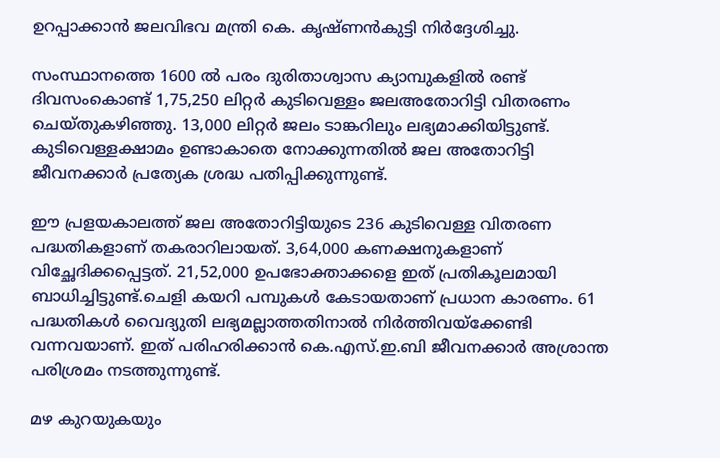ഉറപ്പാക്കാന്‍ ജലവിഭവ മന്ത്രി കെ. കൃഷ്ണന്‍കുട്ടി നിര്‍ദ്ദേശിച്ചു.

സംസ്ഥാനത്തെ 1600 ല്‍ പരം ദുരിതാശ്വാസ ക്യാമ്പുകളില്‍ രണ്ട് ദിവസംകൊണ്ട് 1,75,250 ലിറ്റര്‍ കുടിവെള്ളം ജലഅതോറിട്ടി വിതരണം ചെയ്തുകഴിഞ്ഞു. 13,000 ലിറ്റര്‍ ജലം ടാങ്കറിലും ലഭ്യമാക്കിയിട്ടുണ്ട്. കുടിവെള്ളക്ഷാമം ഉണ്ടാകാതെ നോക്കുന്നതില്‍ ജല അതോറിട്ടി ജീവനക്കാര്‍ പ്രത്യേക ശ്രദ്ധ പതിപ്പിക്കുന്നുണ്ട്.

ഈ പ്രളയകാലത്ത് ജല അതോറിട്ടിയുടെ 236 കുടിവെള്ള വിതരണ പദ്ധതികളാണ് തകരാറിലായത്. 3,64,000 കണക്ഷനുകളാണ് വിച്ഛേദിക്കപ്പെട്ടത്. 21,52,000 ഉപഭോക്താക്കളെ ഇത് പ്രതികൂലമായി ബാധിച്ചിട്ടുണ്ട്.ചെളി കയറി പമ്പുകള്‍ കേടായതാണ് പ്രധാന കാരണം. 61 പദ്ധതികള്‍ വൈദ്യുതി ലഭ്യമല്ലാത്തതിനാല്‍ നിര്‍ത്തിവയ്ക്കേണ്ടി വന്നവയാണ്. ഇത് പരിഹരിക്കാന്‍ കെ.എസ്.ഇ.ബി ജീവനക്കാര്‍ അശ്രാന്ത പരിശ്രമം നടത്തുന്നുണ്ട്.

മഴ കുറയുകയും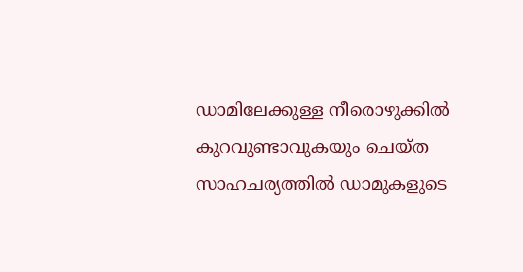ഡാമിലേക്കുള്ള നീരൊഴുക്കില്‍ കുറവുണ്ടാവുകയും ചെയ്ത സാഹചര്യത്തില്‍ ഡാമുകളുടെ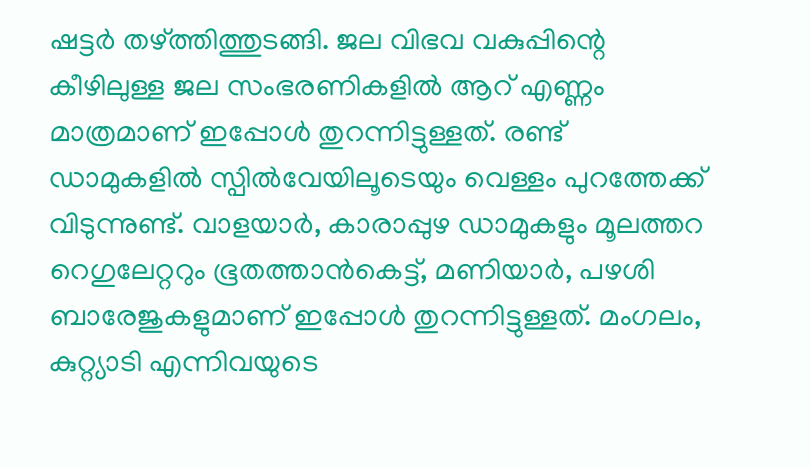ഷട്ടര്‍ തഴ്ത്തിത്തുടങ്ങി. ജല വിഭവ വകുപ്പിന്റെ കീഴിലുള്ള ജല സംഭരണികളില്‍ ആറ് എണ്ണം മാത്രമാണ് ഇപ്പോള്‍ തുറന്നിട്ടുള്ളത്. രണ്ട് ഡാമുകളില്‍ സ്പില്‍വേയിലൂടെയും വെള്ളം പുറത്തേക്ക് വിടുന്നുണ്ട്. വാളയാര്‍, കാരാപ്പുഴ ഡാമുകളും മൂലത്തറ റെഗുലേറ്ററും ഭൂതത്താന്‍കെട്ട്, മണിയാര്‍, പഴശി ബാരേജുകളുമാണ് ഇപ്പോള്‍ തുറന്നിട്ടുള്ളത്. മംഗലം, കുറ്റ്യാടി എന്നിവയുടെ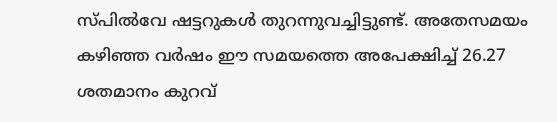സ്പില്‍വേ ഷട്ടറുകള്‍ തുറന്നുവച്ചിട്ടുണ്ട്. അതേസമയം കഴിഞ്ഞ വര്‍ഷം ഈ സമയത്തെ അപേക്ഷിച്ച് 26.27 ശതമാനം കുറവ്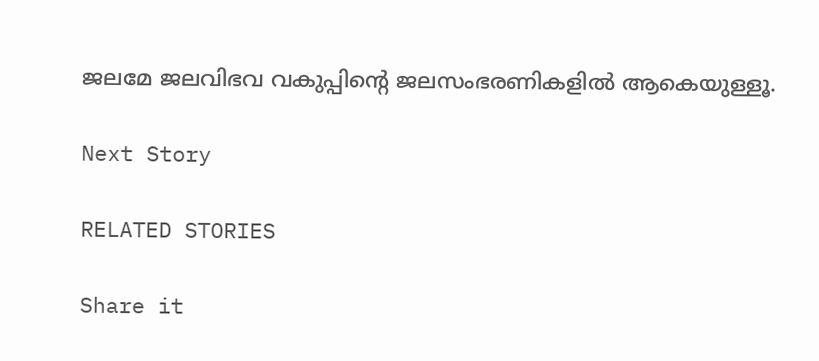ജലമേ ജലവിഭവ വകുപ്പിന്റെ ജലസംഭരണികളില്‍ ആകെയുള്ളൂ.

Next Story

RELATED STORIES

Share it